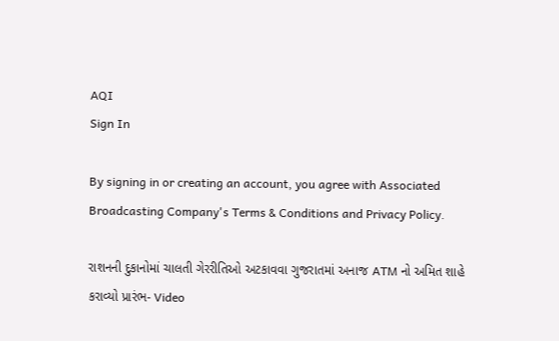AQI
Sign In

By signing in or creating an account, you agree with Associated Broadcasting Company's Terms & Conditions and Privacy Policy.

રાશનની દુકાનોમાં ચાલતી ગેરરીતિઓ અટકાવવા ગુજરાતમાં અનાજ ATM નો અમિત શાહે કરાવ્યો પ્રારંભ- Video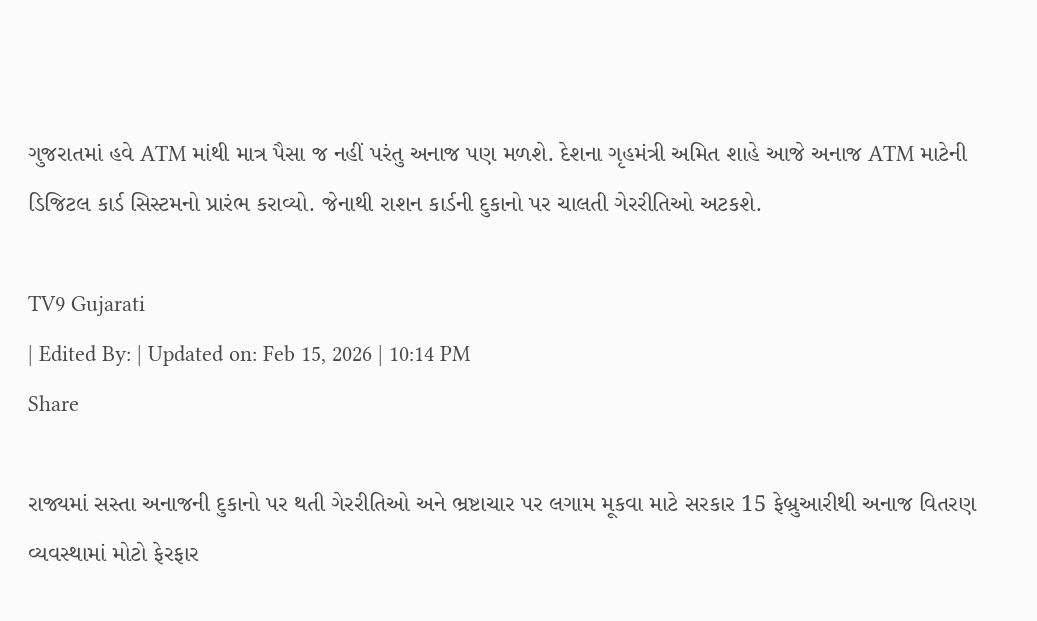ગુજરાતમાં હવે ATM માંથી માત્ર પૈસા જ નહીં પરંતુ અનાજ પણ મળશે. દેશના ગૃહમંત્રી અમિત શાહે આજે અનાજ ATM માટેની ડિજિટલ કાર્ડ સિસ્ટમનો પ્રારંભ કરાવ્યો. જેનાથી રાશન કાર્ડની દુકાનો પર ચાલતી ગેરરીતિઓ અટકશે.

TV9 Gujarati
| Edited By: | Updated on: Feb 15, 2026 | 10:14 PM
Share

રાજ્યમાં સસ્તા અનાજની દુકાનો પર થતી ગેરરીતિઓ અને ભ્રષ્ટાચાર પર લગામ મૂકવા માટે સરકાર 15 ફેબ્રુઆરીથી અનાજ વિતરણ વ્યવસ્થામાં મોટો ફેરફાર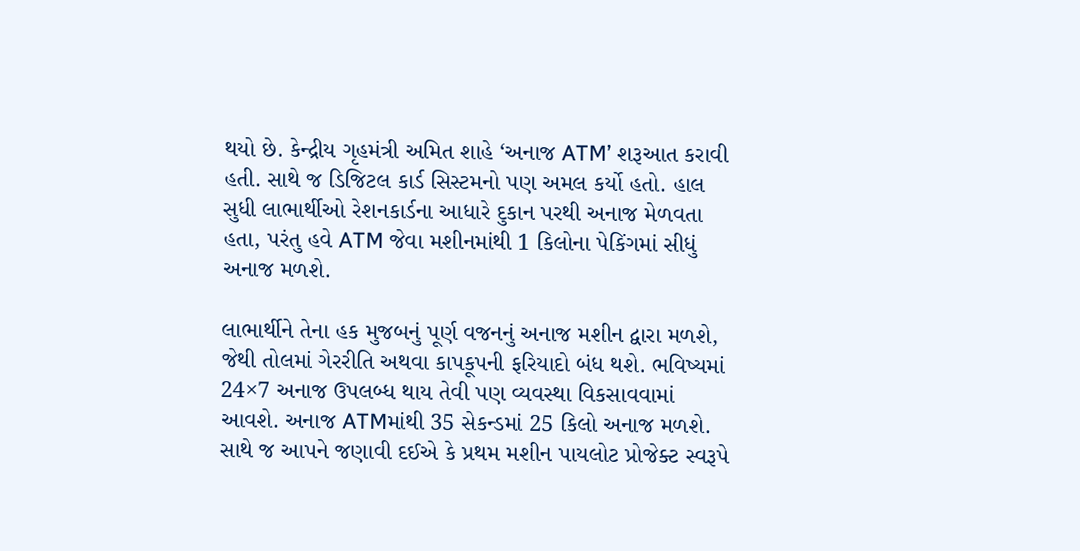થયો છે. કેન્દ્રીય ગૃહમંત્રી અમિત શાહે ‘અનાજ ATM’ શરૂઆત કરાવી હતી. સાથે જ ડિજિટલ કાર્ડ સિસ્ટમનો પણ અમલ કર્યો હતો. હાલ સુધી લાભાર્થીઓ રેશનકાર્ડના આધારે દુકાન પરથી અનાજ મેળવતા હતા, પરંતુ હવે ATM જેવા મશીનમાંથી 1 કિલોના પેકિંગમાં સીધું અનાજ મળશે.

લાભાર્થીને તેના હક મુજબનું પૂર્ણ વજનનું અનાજ મશીન દ્વારા મળશે, જેથી તોલમાં ગેરરીતિ અથવા કાપકૂપની ફરિયાદો બંધ થશે. ભવિષ્યમાં 24×7 અનાજ ઉપલબ્ધ થાય તેવી પણ વ્યવસ્થા વિકસાવવામાં આવશે. અનાજ ATMમાંથી 35 સેકન્ડમાં 25 કિલો અનાજ મળશે. સાથે જ આપને જણાવી દઈએ કે પ્રથમ મશીન પાયલોટ પ્રોજેક્ટ સ્વરૂપે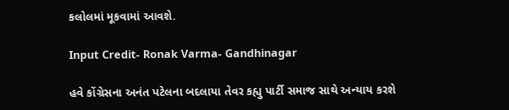કલોલમાં મૂકવામાં આવશે.

Input Credit- Ronak Varma- Gandhinagar

હવે કોંગ્રેસના અનંત પટેલના બદલાયા તેવર કહ્યુ પાર્ટી સમાજ સાથે અન્યાય કરશે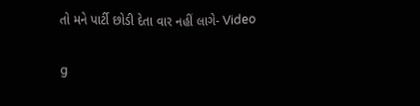તો મને પાર્ટી છોડી દેતા વાર નહીં લાગે- Video

g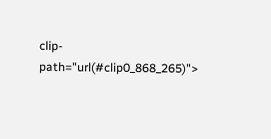clip-path="url(#clip0_868_265)">